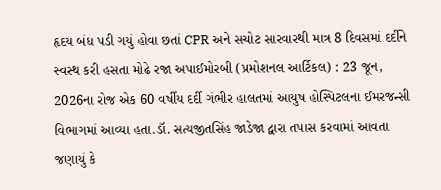હૃદય બંધ પડી ગયું હોવા છતાં CPR અને સચોટ સારવારથી માત્ર 8 દિવસમાં દર્દીને સ્વસ્થ કરી હસતા મોઢે રજા અપાઈમોરબી (પ્રમોશનલ આર્ટિકલ) : 23 જૂન, 2026ના રોજ એક 60 વર્ષીય દર્દી ગંભીર હાલતમાં આયુષ હોસ્પિટલના ઈમરજન્સી વિભાગમાં આવ્યા હતા.ડૉ. સત્યજીતસિંહ જાડેજા દ્વારા તપાસ કરવામાં આવતા જણાયું કે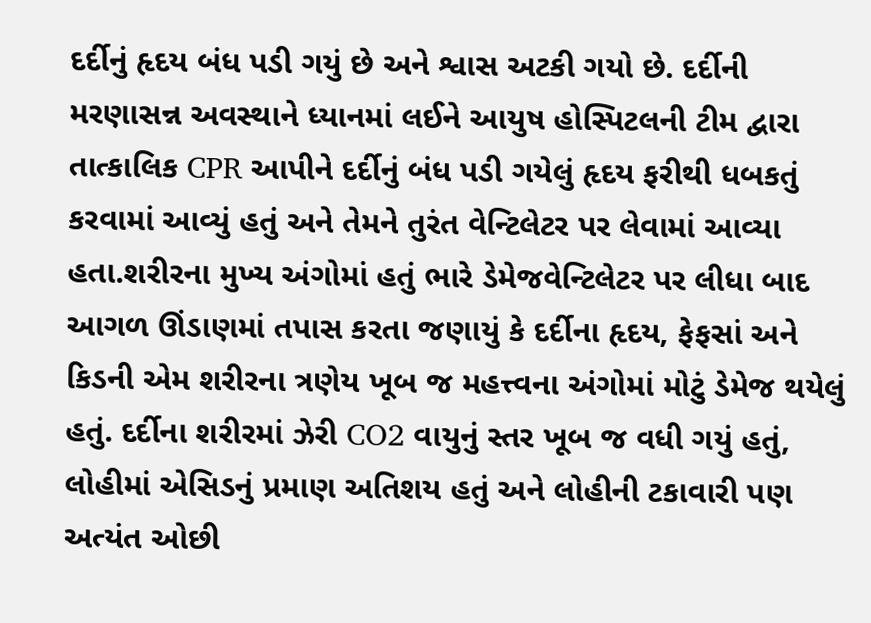દર્દીનું હૃદય બંધ પડી ગયું છે અને શ્વાસ અટકી ગયો છે. દર્દીની મરણાસન્ન અવસ્થાને ધ્યાનમાં લઈને આયુષ હોસ્પિટલની ટીમ દ્વારા તાત્કાલિક CPR આપીને દર્દીનું બંધ પડી ગયેલું હૃદય ફરીથી ધબકતું કરવામાં આવ્યું હતું અને તેમને તુરંત વેન્ટિલેટર પર લેવામાં આવ્યા હતા.શરીરના મુખ્ય અંગોમાં હતું ભારે ડેમેજવેન્ટિલેટર પર લીધા બાદ આગળ ઊંડાણમાં તપાસ કરતા જણાયું કે દર્દીના હૃદય, ફેફસાં અને કિડની એમ શરીરના ત્રણેય ખૂબ જ મહત્ત્વના અંગોમાં મોટું ડેમેજ થયેલું હતું. દર્દીના શરીરમાં ઝેરી CO2 વાયુનું સ્તર ખૂબ જ વધી ગયું હતું, લોહીમાં એસિડનું પ્રમાણ અતિશય હતું અને લોહીની ટકાવારી પણ અત્યંત ઓછી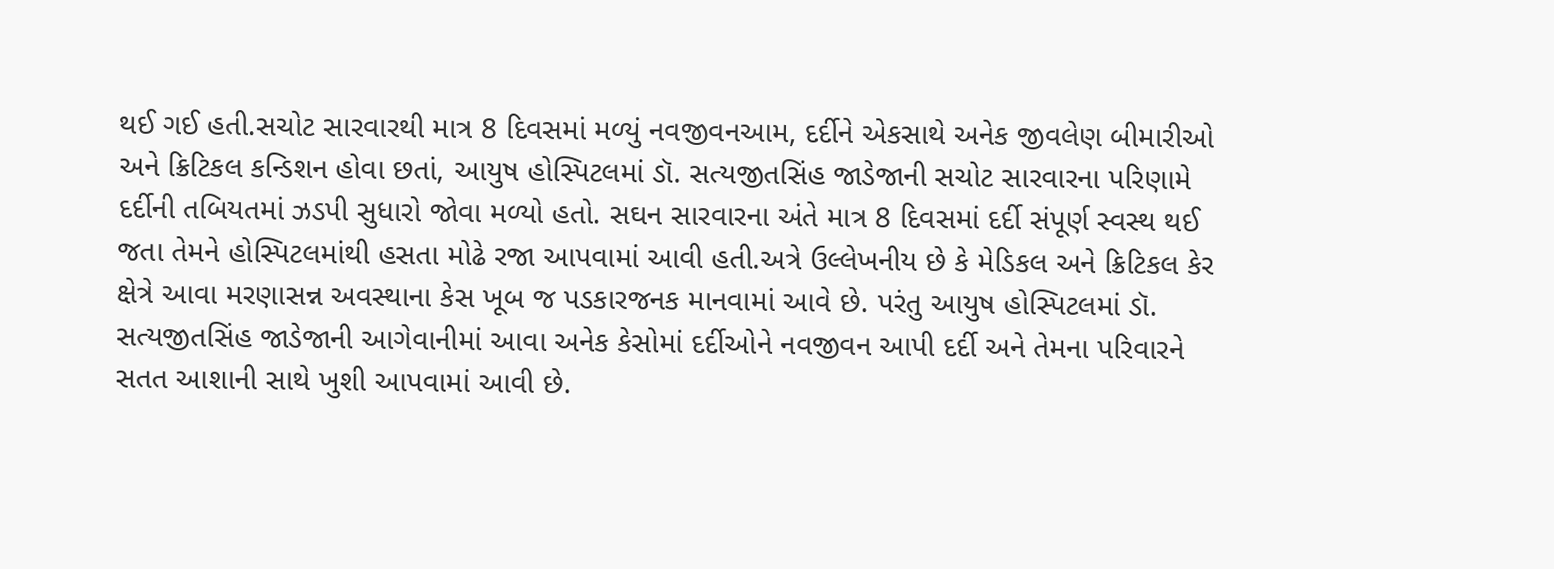થઈ ગઈ હતી.સચોટ સારવારથી માત્ર 8 દિવસમાં મળ્યું નવજીવનઆમ, દર્દીને એકસાથે અનેક જીવલેણ બીમારીઓ અને ક્રિટિકલ કન્ડિશન હોવા છતાં, આયુષ હોસ્પિટલમાં ડૉ. સત્યજીતસિંહ જાડેજાની સચોટ સારવારના પરિણામે દર્દીની તબિયતમાં ઝડપી સુધારો જોવા મળ્યો હતો. સઘન સારવારના અંતે માત્ર 8 દિવસમાં દર્દી સંપૂર્ણ સ્વસ્થ થઈ જતા તેમને હોસ્પિટલમાંથી હસતા મોઢે રજા આપવામાં આવી હતી.અત્રે ઉલ્લેખનીય છે કે મેડિકલ અને ક્રિટિકલ કેર ક્ષેત્રે આવા મરણાસન્ન અવસ્થાના કેસ ખૂબ જ પડકારજનક માનવામાં આવે છે. પરંતુ આયુષ હોસ્પિટલમાં ડૉ. સત્યજીતસિંહ જાડેજાની આગેવાનીમાં આવા અનેક કેસોમાં દર્દીઓને નવજીવન આપી દર્દી અને તેમના પરિવારને સતત આશાની સાથે ખુશી આપવામાં આવી છે.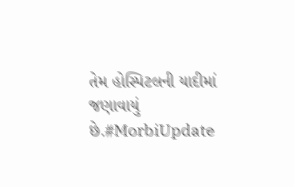તેમ હોસ્પિટલની યાદીમાં જણાવાયું છે.#MorbiUpdate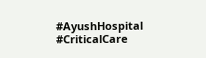#AyushHospital #CriticalCare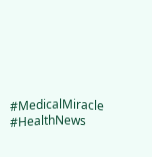#MedicalMiracle #HealthNews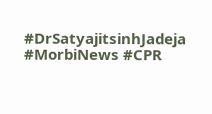#DrSatyajitsinhJadeja #MorbiNews #CPR